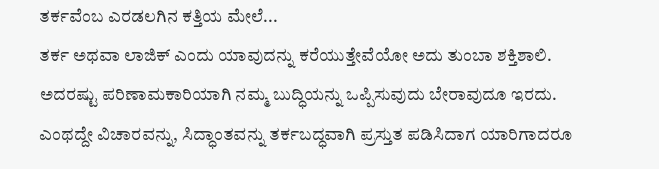ತರ್ಕವೆಂಬ ಎರಡಲಗಿನ ಕತ್ತಿಯ ಮೇಲೆ...
ತರ್ಕ ಅಥವಾ ಲಾಜಿಕ್ ಎಂದು ಯಾವುದನ್ನು ಕರೆಯುತ್ತೇವೆಯೋ ಅದು ತುಂಬಾ ಶಕ್ತಿಶಾಲಿ. ಅದರಷ್ಟು ಪರಿಣಾಮಕಾರಿಯಾಗಿ ನಮ್ಮ ಬುದ್ಧಿಯನ್ನು ಒಪ್ಪಿಸುವುದು ಬೇರಾವುದೂ ಇರದು. ಎಂಥದ್ದೇ ವಿಚಾರವನ್ನು, ಸಿದ್ಧಾಂತವನ್ನು ತರ್ಕಬದ್ಧವಾಗಿ ಪ್ರಸ್ತುತ ಪಡಿಸಿದಾಗ ಯಾರಿಗಾದರೂ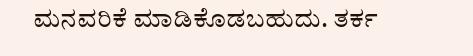ಮನವರಿಕೆ ಮಾಡಿಕೊಡಬಹುದು. ತರ್ಕ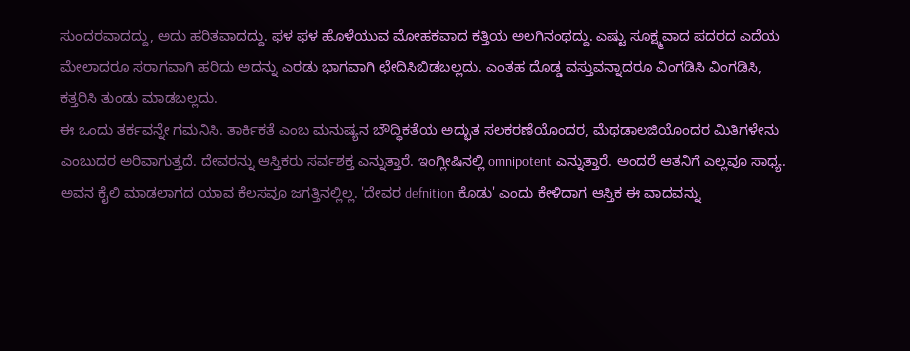ಸುಂದರವಾದದ್ದು, ಅದು ಹರಿತವಾದದ್ದು. ಫಳ ಫಳ ಹೊಳೆಯುವ ಮೋಹಕವಾದ ಕತ್ತಿಯ ಅಲಗಿನಂಥದ್ದು. ಎಷ್ಟು ಸೂಕ್ಷ್ಮವಾದ ಪದರದ ಎದೆಯ ಮೇಲಾದರೂ ಸರಾಗವಾಗಿ ಹರಿದು ಅದನ್ನು ಎರಡು ಭಾಗವಾಗಿ ಛೇದಿಸಿಬಿಡಬಲ್ಲದು. ಎಂತಹ ದೊಡ್ಡ ವಸ್ತುವನ್ನಾದರೂ ವಿಂಗಡಿಸಿ ವಿಂಗಡಿಸಿ, ಕತ್ತರಿಸಿ ತುಂಡು ಮಾಡಬಲ್ಲದು.
ಈ ಒಂದು ತರ್ಕವನ್ನೇ ಗಮನಿಸಿ. ತಾರ್ಕಿಕತೆ ಎಂಬ ಮನುಷ್ಯನ ಬೌದ್ಧಿಕತೆಯ ಅದ್ಭುತ ಸಲಕರಣೆಯೊಂದರ, ಮೆಥಡಾಲಜಿಯೊಂದರ ಮಿತಿಗಳೇನು ಎಂಬುದರ ಅರಿವಾಗುತ್ತದೆ. ದೇವರನ್ನು ಆಸ್ತಿಕರು ಸರ್ವಶಕ್ತ ಎನ್ನುತ್ತಾರೆ. ಇಂಗ್ಲೀಷಿನಲ್ಲಿ omnipotent ಎನ್ನುತ್ತಾರೆ. ಅಂದರೆ ಆತನಿಗೆ ಎಲ್ಲವೂ ಸಾಧ್ಯ. ಅವನ ಕೈಲಿ ಮಾಡಲಾಗದ ಯಾವ ಕೆಲಸವೂ ಜಗತ್ತಿನಲ್ಲಿಲ್ಲ. 'ದೇವರ defnition ಕೊಡು' ಎಂದು ಕೇಳಿದಾಗ ಆಸ್ತಿಕ ಈ ವಾದವನ್ನು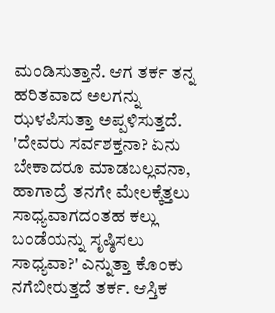ಮಂಡಿಸುತ್ತಾನೆ. ಆಗ ತರ್ಕ ತನ್ನ ಹರಿತವಾದ ಅಲಗನ್ನು ಝಳಪಿಸುತ್ತಾ ಅಪ್ಪಳಿಸುತ್ತದೆ. 'ದೇವರು ಸರ್ವಶಕ್ತನಾ? ಏನು ಬೇಕಾದರೂ ಮಾಡಬಲ್ಲವನಾ, ಹಾಗಾದ್ರೆ ತನಗೇ ಮೇಲಕ್ಕೆತ್ತಲು ಸಾಧ್ಯವಾಗದಂತಹ ಕಲ್ಲು ಬಂಡೆಯನ್ನು ಸೃಷ್ಠಿಸಲು ಸಾಧ್ಯವಾ?' ಎನ್ನುತ್ತಾ ಕೊಂಕು ನಗೆಬೀರುತ್ತದೆ ತರ್ಕ. ಆಸ್ತಿಕ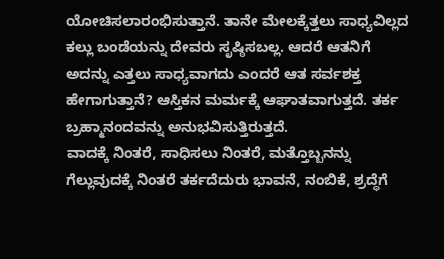ಯೋಚಿಸಲಾರಂಭಿಸುತ್ತಾನೆ. ತಾನೇ ಮೇಲಕ್ಕೆತ್ತಲು ಸಾಧ್ಯವಿಲ್ಲದ ಕಲ್ಲು ಬಂಡೆಯನ್ನು ದೇವರು ಸೃಷ್ಠಿಸಬಲ್ಲ. ಆದರೆ ಆತನಿಗೆ ಅದನ್ನು ಎತ್ತಲು ಸಾಧ್ಯವಾಗದು ಎಂದರೆ ಆತ ಸರ್ವಶಕ್ತ ಹೇಗಾಗುತ್ತಾನೆ? ಆಸ್ತಿಕನ ಮರ್ಮಕ್ಕೆ ಆಘಾತವಾಗುತ್ತದೆ. ತರ್ಕ ಬ್ರಹ್ಮಾನಂದವನ್ನು ಅನುಭವಿಸುತ್ತಿರುತ್ತದೆ.
ವಾದಕ್ಕೆ ನಿಂತರೆ, ಸಾಧಿಸಲು ನಿಂತರೆ, ಮತ್ತೊಬ್ಬನನ್ನು ಗೆಲ್ಲುವುದಕ್ಕೆ ನಿಂತರೆ ತರ್ಕದೆದುರು ಭಾವನೆ, ನಂಬಿಕೆ, ಶ್ರದ್ಧೆಗೆ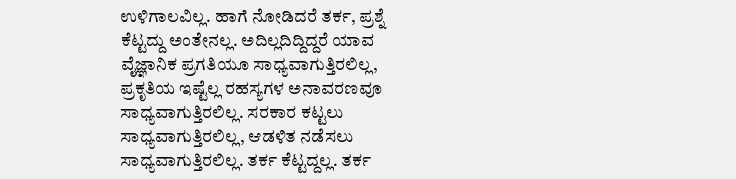ಉಳಿಗಾಲವಿಲ್ಲ. ಹಾಗೆ ನೋಡಿದರೆ ತರ್ಕ, ಪ್ರಶ್ನೆ ಕೆಟ್ಟದ್ದು ಅಂತೇನಲ್ಲ. ಅದಿಲ್ಲದಿದ್ದಿದ್ದರೆ ಯಾವ ವೈಜ್ಞಾನಿಕ ಪ್ರಗತಿಯೂ ಸಾಧ್ಯವಾಗುತ್ತಿರಲಿಲ್ಲ, ಪ್ರಕೃತಿಯ ಇಷ್ಟೆಲ್ಲ ರಹಸ್ಯಗಳ ಅನಾವರಣವೂ ಸಾಧ್ಯವಾಗುತ್ತಿರಲಿಲ್ಲ. ಸರಕಾರ ಕಟ್ಟಲು ಸಾಧ್ಯವಾಗುತ್ತಿರಲಿಲ್ಲ, ಆಡಳಿತ ನಡೆಸಲು ಸಾಧ್ಯವಾಗುತ್ತಿರಲಿಲ್ಲ. ತರ್ಕ ಕೆಟ್ಟದ್ದಲ್ಲ. ತರ್ಕ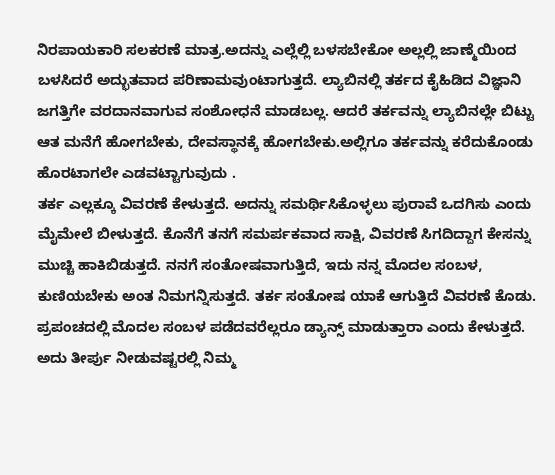ನಿರಪಾಯಕಾರಿ ಸಲಕರಣೆ ಮಾತ್ರ.ಅದನ್ನು ಎಲ್ಲೆಲ್ಲಿ ಬಳಸಬೇಕೋ ಅಲ್ಲಲ್ಲಿ ಜಾಣ್ಮೆಯಿಂದ ಬಳಸಿದರೆ ಅದ್ಭುತವಾದ ಪರಿಣಾಮವುಂಟಾಗುತ್ತದೆ. ಲ್ಯಾಬಿನಲ್ಲಿ ತರ್ಕದ ಕೈಹಿಡಿದ ವಿಜ್ಞಾನಿ ಜಗತ್ತಿಗೇ ವರದಾನವಾಗುವ ಸಂಶೋಧನೆ ಮಾಡಬಲ್ಲ. ಆದರೆ ತರ್ಕವನ್ನು ಲ್ಯಾಬಿನಲ್ಲೇ ಬಿಟ್ಟು ಆತ ಮನೆಗೆ ಹೋಗಬೇಕು, ದೇವಸ್ಥಾನಕ್ಕೆ ಹೋಗಬೇಕು.ಅಲ್ಲಿಗೂ ತರ್ಕವನ್ನು ಕರೆದುಕೊಂಡು ಹೊರಟಾಗಲೇ ಎಡವಟ್ಟಾಗುವುದು .
ತರ್ಕ ಎಲ್ಲಕ್ಕೂ ವಿವರಣೆ ಕೇಳುತ್ತದೆ. ಅದನ್ನು ಸಮರ್ಥಿಸಿಕೊಳ್ಳಲು ಪುರಾವೆ ಒದಗಿಸು ಎಂದು ಮೈಮೇಲೆ ಬೀಳುತ್ತದೆ. ಕೊನೆಗೆ ತನಗೆ ಸಮರ್ಪಕವಾದ ಸಾಕ್ಷಿ, ವಿವರಣೆ ಸಿಗದಿದ್ದಾಗ ಕೇಸನ್ನು ಮುಚ್ಚಿ ಹಾಕಿಬಿಡುತ್ತದೆ. ನನಗೆ ಸಂತೋಷವಾಗುತ್ತಿದೆ, ಇದು ನನ್ನ ಮೊದಲ ಸಂಬಳ, ಕುಣಿಯಬೇಕು ಅಂತ ನಿಮಗನ್ನಿಸುತ್ತದೆ. ತರ್ಕ ಸಂತೋಷ ಯಾಕೆ ಆಗುತ್ತಿದೆ ವಿವರಣೆ ಕೊಡು. ಪ್ರಪಂಚದಲ್ಲಿ ಮೊದಲ ಸಂಬಳ ಪಡೆದವರೆಲ್ಲರೂ ಡ್ಯಾನ್ಸ್ ಮಾಡುತ್ತಾರಾ ಎಂದು ಕೇಳುತ್ತದೆ. ಅದು ತೀರ್ಪು ನೀಡುವಷ್ಟರಲ್ಲಿ ನಿಮ್ಮ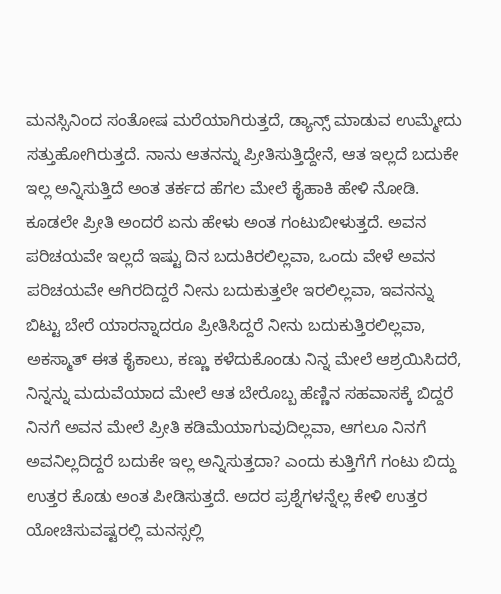ಮನಸ್ಸಿನಿಂದ ಸಂತೋಷ ಮರೆಯಾಗಿರುತ್ತದೆ, ಡ್ಯಾನ್ಸ್ ಮಾಡುವ ಉಮ್ಮೇದು ಸತ್ತುಹೋಗಿರುತ್ತದೆ. ನಾನು ಆತನನ್ನು ಪ್ರೀತಿಸುತ್ತಿದ್ದೇನೆ, ಆತ ಇಲ್ಲದೆ ಬದುಕೇ ಇಲ್ಲ ಅನ್ನಿಸುತ್ತಿದೆ ಅಂತ ತರ್ಕದ ಹೆಗಲ ಮೇಲೆ ಕೈಹಾಕಿ ಹೇಳಿ ನೋಡಿ. ಕೂಡಲೇ ಪ್ರೀತಿ ಅಂದರೆ ಏನು ಹೇಳು ಅಂತ ಗಂಟುಬೀಳುತ್ತದೆ. ಅವನ ಪರಿಚಯವೇ ಇಲ್ಲದೆ ಇಷ್ಟು ದಿನ ಬದುಕಿರಲಿಲ್ಲವಾ, ಒಂದು ವೇಳೆ ಅವನ ಪರಿಚಯವೇ ಆಗಿರದಿದ್ದರೆ ನೀನು ಬದುಕುತ್ತಲೇ ಇರಲಿಲ್ಲವಾ, ಇವನನ್ನು ಬಿಟ್ಟು ಬೇರೆ ಯಾರನ್ನಾದರೂ ಪ್ರೀತಿಸಿದ್ದರೆ ನೀನು ಬದುಕುತ್ತಿರಲಿಲ್ಲವಾ, ಅಕಸ್ಮಾತ್ ಈತ ಕೈಕಾಲು, ಕಣ್ಣು ಕಳೆದುಕೊಂಡು ನಿನ್ನ ಮೇಲೆ ಆಶ್ರಯಿಸಿದರೆ, ನಿನ್ನನ್ನು ಮದುವೆಯಾದ ಮೇಲೆ ಆತ ಬೇರೊಬ್ಬ ಹೆಣ್ಣಿನ ಸಹವಾಸಕ್ಕೆ ಬಿದ್ದರೆ ನಿನಗೆ ಅವನ ಮೇಲೆ ಪ್ರೀತಿ ಕಡಿಮೆಯಾಗುವುದಿಲ್ಲವಾ, ಆಗಲೂ ನಿನಗೆ ಅವನಿಲ್ಲದಿದ್ದರೆ ಬದುಕೇ ಇಲ್ಲ ಅನ್ನಿಸುತ್ತದಾ? ಎಂದು ಕುತ್ತಿಗೆಗೆ ಗಂಟು ಬಿದ್ದು ಉತ್ತರ ಕೊಡು ಅಂತ ಪೀಡಿಸುತ್ತದೆ. ಅದರ ಪ್ರಶ್ನೆಗಳನ್ನೆಲ್ಲ ಕೇಳಿ ಉತ್ತರ ಯೋಚಿಸುವಷ್ಟರಲ್ಲಿ ಮನಸ್ಸಲ್ಲಿ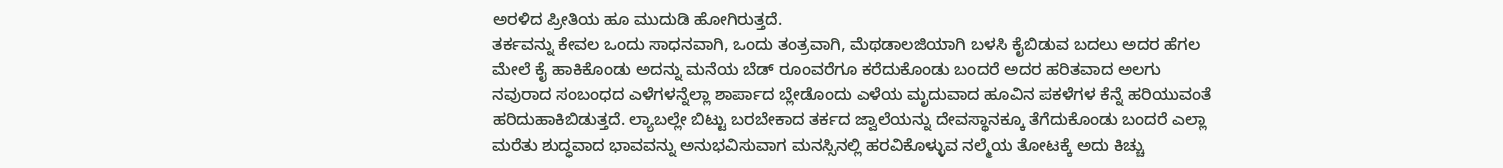ಅರಳಿದ ಪ್ರೀತಿಯ ಹೂ ಮುದುಡಿ ಹೋಗಿರುತ್ತದೆ.
ತರ್ಕವನ್ನು ಕೇವಲ ಒಂದು ಸಾಧನವಾಗಿ, ಒಂದು ತಂತ್ರವಾಗಿ, ಮೆಥಡಾಲಜಿಯಾಗಿ ಬಳಸಿ ಕೈಬಿಡುವ ಬದಲು ಅದರ ಹೆಗಲ ಮೇಲೆ ಕೈ ಹಾಕಿಕೊಂಡು ಅದನ್ನು ಮನೆಯ ಬೆಡ್ ರೂಂವರೆಗೂ ಕರೆದುಕೊಂಡು ಬಂದರೆ ಅದರ ಹರಿತವಾದ ಅಲಗು ನವುರಾದ ಸಂಬಂಧದ ಎಳೆಗಳನ್ನೆಲ್ಲಾ ಶಾರ್ಪಾದ ಬ್ಲೇಡೊಂದು ಎಳೆಯ ಮೃದುವಾದ ಹೂವಿನ ಪಕಳೆಗಳ ಕೆನ್ನೆ ಹರಿಯುವಂತೆ ಹರಿದುಹಾಕಿಬಿಡುತ್ತದೆ. ಲ್ಯಾಬಲ್ಲೇ ಬಿಟ್ಟು ಬರಬೇಕಾದ ತರ್ಕದ ಜ್ವಾಲೆಯನ್ನು ದೇವಸ್ಥಾನಕ್ಕೂ ತೆಗೆದುಕೊಂಡು ಬಂದರೆ ಎಲ್ಲಾ ಮರೆತು ಶುದ್ಧವಾದ ಭಾವವನ್ನು ಅನುಭವಿಸುವಾಗ ಮನಸ್ಸಿನಲ್ಲಿ ಹರವಿಕೊಳ್ಳುವ ನಲ್ಮೆಯ ತೋಟಕ್ಕೆ ಅದು ಕಿಚ್ಚು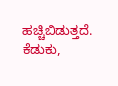ಹಚ್ಚಿಬಿಡುತ್ತದೆ. ಕೆಡುಕು,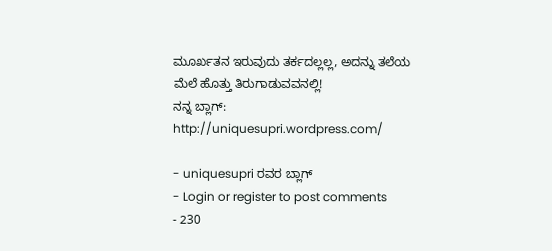ಮೂರ್ಖತನ ಇರುವುದು ತರ್ಕದಲ್ಲಲ್ಲ, ಅದನ್ನು ತಲೆಯ ಮೆಲೆ ಹೊತ್ತು ತಿರುಗಾಡುವವನಲ್ಲಿ!
ನನ್ನ ಬ್ಲಾಗ್: http://uniquesupri.wordpress.com/

- uniquesupri ರವರ ಬ್ಲಾಗ್
- Login or register to post comments
- 230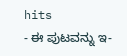hits
- ಈ ಪುಟವನ್ನು ಇ-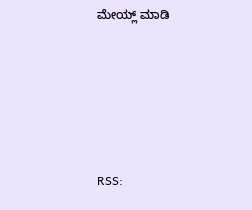ಮೇಯ್ಲ್ ಮಾಡಿ





RSS: